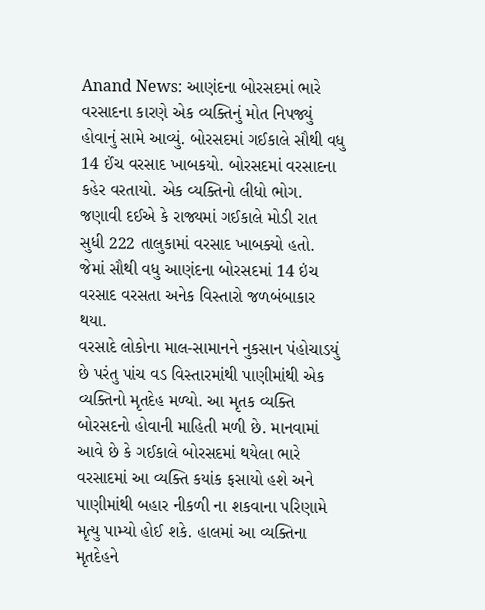Anand News: આણંદના બોરસદમાં ભારે વરસાદના કારણે એક વ્યક્તિનું મોત નિપજ્યું હોવાનું સામે આવ્યું. બોરસદમાં ગઈકાલે સૌથી વધુ 14 ઈંચ વરસાદ ખાબકયો. બોરસદમાં વરસાદના કહેર વરતાયો. એક વ્યક્તિનો લીધો ભોગ. જણાવી દઈએ કે રાજ્યમાં ગઈકાલે મોડી રાત સુધી 222 તાલુકામાં વરસાદ ખાબક્યો હતો. જેમાં સૌથી વધુ આણંદના બોરસદમાં 14 ઇંચ વરસાદ વરસતા અનેક વિસ્તારો જળબંબાકાર થયા.
વરસાદે લોકોના માલ-સામાનને નુકસાન પંહોચાડયું છે પરંતુ પાંચ વડ વિસ્તારમાંથી પાણીમાંથી એક વ્યક્તિનો મૃતદેહ મળ્યો. આ મૃતક વ્યક્તિ બોરસદનો હોવાની માહિતી મળી છે. માનવામાં આવે છે કે ગઈકાલે બોરસદમાં થયેલા ભારે વરસાદમાં આ વ્યક્તિ કયાંક ફસાયો હશે અને પાણીમાંથી બહાર નીકળી ના શકવાના પરિણામે મૃત્યુ પામ્યો હોઈ શકે. હાલમાં આ વ્યક્તિના મૃતદેહને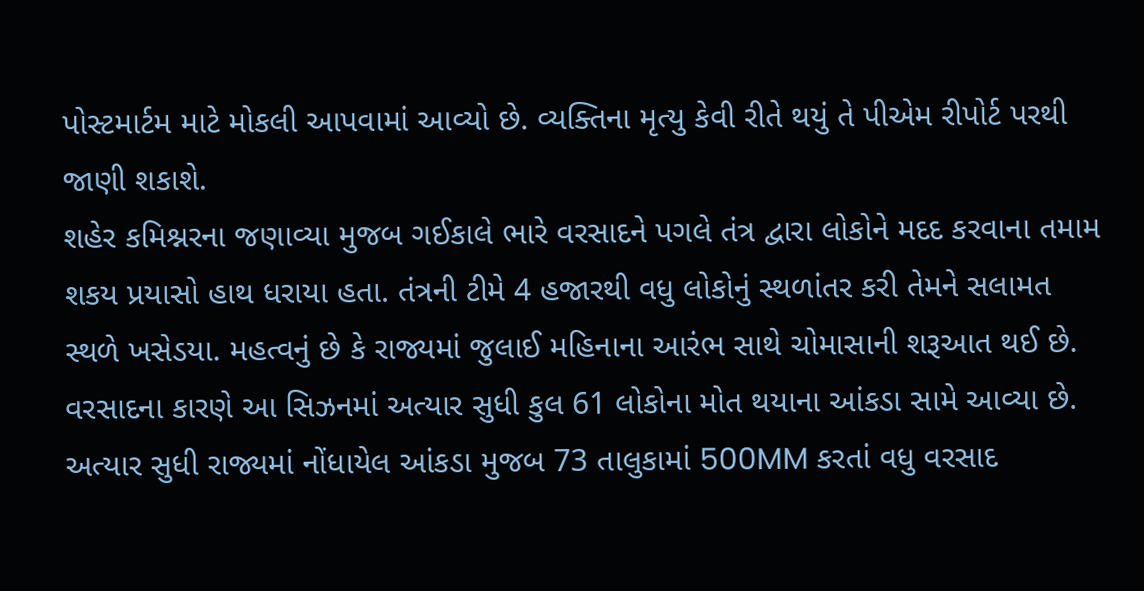પોસ્ટમાર્ટમ માટે મોકલી આપવામાં આવ્યો છે. વ્યક્તિના મૃત્યુ કેવી રીતે થયું તે પીએમ રીપોર્ટ પરથી જાણી શકાશે.
શહેર કમિશ્નરના જણાવ્યા મુજબ ગઈકાલે ભારે વરસાદને પગલે તંત્ર દ્વારા લોકોને મદદ કરવાના તમામ શકય પ્રયાસો હાથ ધરાયા હતા. તંત્રની ટીમે 4 હજારથી વધુ લોકોનું સ્થળાંતર કરી તેમને સલામત સ્થળે ખસેડયા. મહત્વનું છે કે રાજ્યમાં જુલાઈ મહિનાના આરંભ સાથે ચોમાસાની શરૂઆત થઈ છે. વરસાદના કારણે આ સિઝનમાં અત્યાર સુધી કુલ 61 લોકોના મોત થયાના આંકડા સામે આવ્યા છે. અત્યાર સુધી રાજ્યમાં નોંધાયેલ આંકડા મુજબ 73 તાલુકામાં 500MM કરતાં વધુ વરસાદ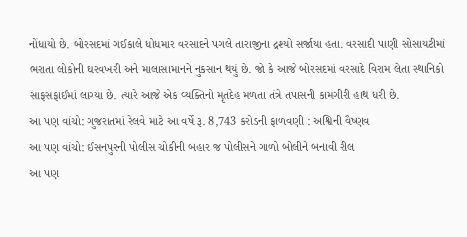નોંધાયો છે. બોરસદમાં ગઈકાલે ધોધમાર વરસાદને પગલે તારાજીના દ્રશ્યો સર્જાયા હતા. વરસાદી પાણી સોસાયટીમાં ભરાતા લોકોની ઘરવખરી અને માલાસામાનને નુકસાન થયું છે. જો કે આજે બોરસદમાં વરસાદે વિરામ લેતા સ્થાનિકો સાફસફાઈમાં લાગ્યા છે. ત્યારે આજે એક વ્યક્તિનો મૃતદેહ મળતા તંત્રે તપાસની કામગીરી હાથ ધરી છે.
આ પણ વાંચો: ગુજરાતમાં રેલવે માટે આ વર્ષે રૂ. 8,743 કરોડની ફાળવણી : અશ્વિની વૈષ્ણવ
આ પણ વાંચો: ઈસનપુરની પોલીસ ચોકીની બહાર જ પોલીસને ગાળો બોલીને બનાવી રીલ
આ પણ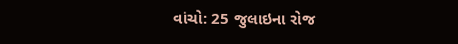વાંચો: 25 જુલાઇના રોજ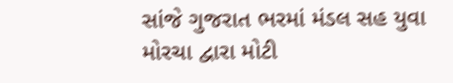સાંજે ગુજરાત ભરમાં મંડલ સહ યુવા મોરચા દ્વારા મોટી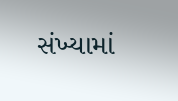સંખ્યામાં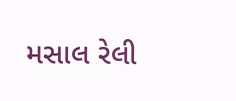મસાલ રેલી